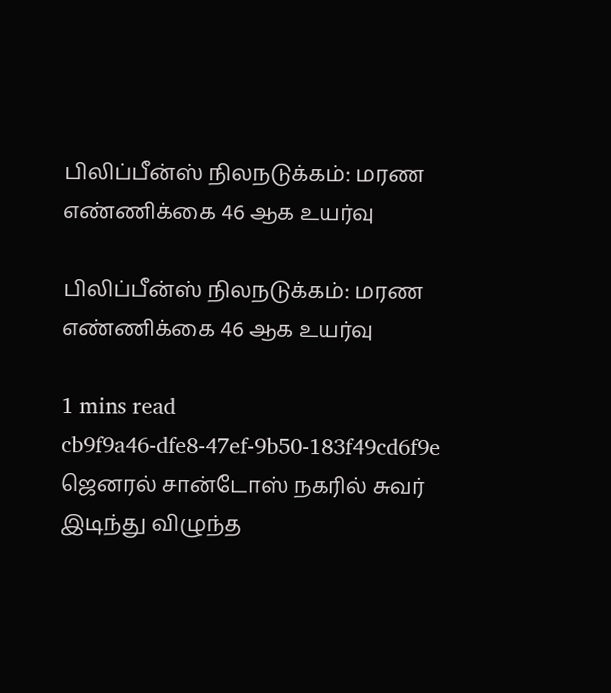பிலிப்பீன்ஸ் நிலநடுக்கம்: மரண எண்ணிக்கை 46 ஆக உயர்வு

பிலிப்பீன்ஸ் நிலநடுக்கம்: மரண எண்ணிக்கை 46 ஆக உயர்வு

1 mins read
cb9f9a46-dfe8-47ef-9b50-183f49cd6f9e
ஜெனரல் சான்டோஸ் நகரில் சுவர் இடிந்து விழுந்த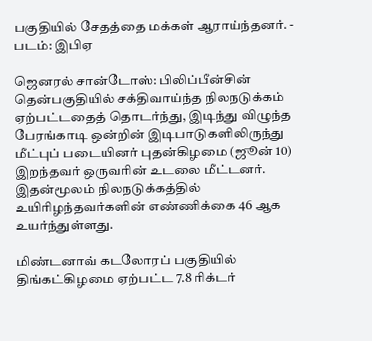பகுதியில் சேதத்தை மக்கள் ஆராய்ந்தனர். - படம்: இபிஏ

ஜெனரல் சான்டோஸ்: பிலிப்பீன்சின் தென்பகுதியில் சக்திவாய்ந்த நிலநடுக்கம் ஏற்பட்டதைத் தொடர்ந்து, இடிந்து விழுந்த பேரங்காடி ஒன்றின் இடிபாடுகளிலிருந்து மீட்புப் படையினர் புதன்கிழமை (ஜூன் 10) இறந்தவர் ஒருவரின் உடலை மீட்டனர். இதன்மூலம் நிலநடுக்கத்தில் உயிரிழந்தவர்களின் எண்ணிக்கை 46 ஆக உயர்ந்துள்ளது.

மிண்டனாவ் கடலோரப் பகுதியில் திங்கட்கிழமை ஏற்பட்ட 7.8 ரிக்டர்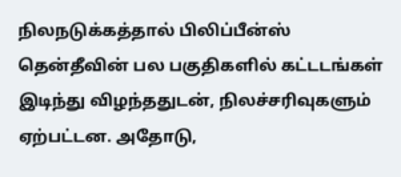நிலநடுக்கத்தால் பிலிப்பீன்ஸ் தென்தீவின் பல பகுதிகளில் கட்டடங்கள் இடிந்து விழந்ததுடன், நிலச்சரிவுகளும் ஏற்பட்டன. அதோடு,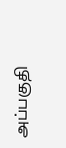அப்பகுதி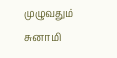முழுவதும் சுனாமி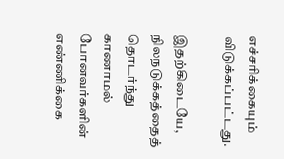எச்சரிக்கையும் விடுக்கப்பட்டது.

இதற்கிடையே, நிலநடுக்கத்தைத் தொடர்ந்து காணாமல் போனவர்களின் எண்ணிக்கை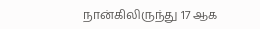நான்கிலிருந்து 17 ஆக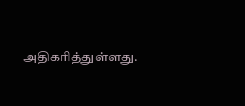அதிகரித்துள்ளது.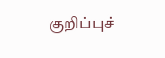குறிப்புச்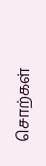சொற்கள்